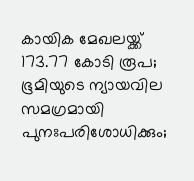കായിക മേഖലയ്ക്ക് 173.77 കോടി രൂപ; ഭൂമിയുടെ ന്യായവില സമഗ്രമായി പുനഃപരിശോധിക്കും;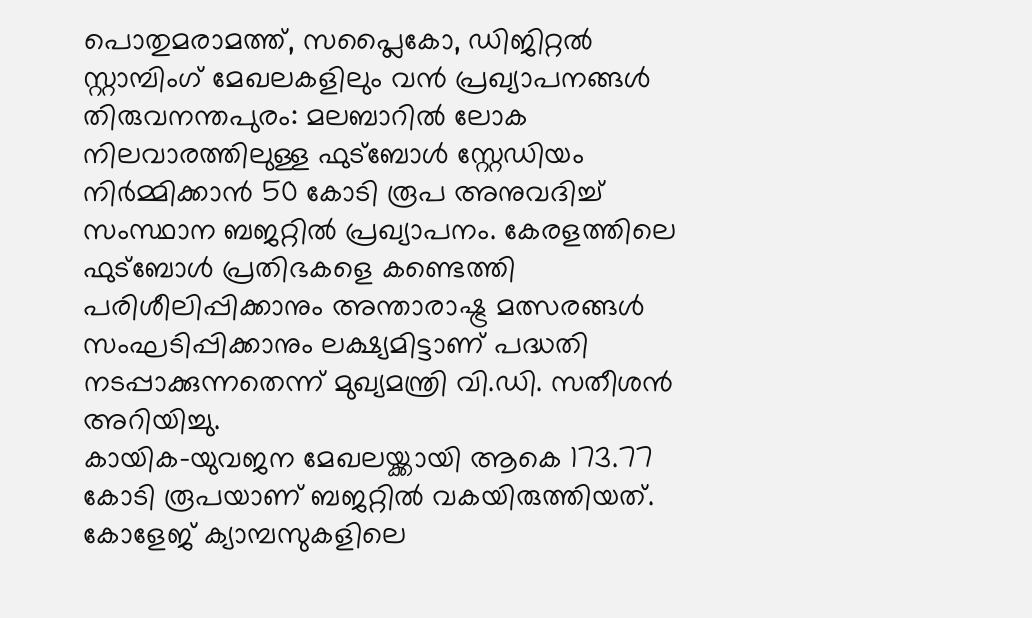പൊതുമരാമത്ത്, സപ്ലൈകോ, ഡിജിറ്റൽ സ്റ്റാമ്പിംഗ് മേഖലകളിലും വൻ പ്രഖ്യാപനങ്ങൾ
തിരുവനന്തപുരം: മലബാറിൽ ലോക നിലവാരത്തിലുള്ള ഫുട്ബോൾ സ്റ്റേഡിയം നിർമ്മിക്കാൻ 50 കോടി രൂപ അനുവദിച്ച് സംസ്ഥാന ബജറ്റിൽ പ്രഖ്യാപനം. കേരളത്തിലെ ഫുട്ബോൾ പ്രതിഭകളെ കണ്ടെത്തി പരിശീലിപ്പിക്കാനും അന്താരാഷ്ട്ര മത്സരങ്ങൾ സംഘടിപ്പിക്കാനും ലക്ഷ്യമിട്ടാണ് പദ്ധതി നടപ്പാക്കുന്നതെന്ന് മുഖ്യമന്ത്രി വി.ഡി. സതീശൻ അറിയിച്ചു.
കായിക-യുവജന മേഖലയ്ക്കായി ആകെ 173.77 കോടി രൂപയാണ് ബജറ്റിൽ വകയിരുത്തിയത്. കോളേജ് ക്യാമ്പസുകളിലെ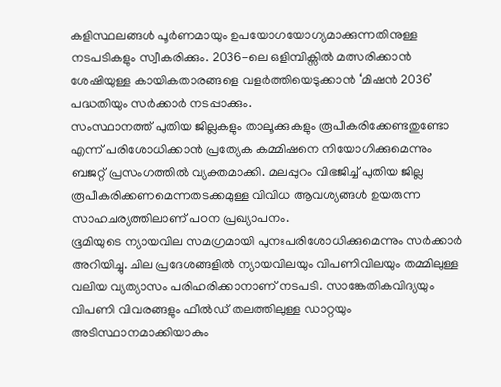കളിസ്ഥലങ്ങൾ പൂർണമായും ഉപയോഗയോഗ്യമാക്കുന്നതിനുള്ള നടപടികളും സ്വീകരിക്കും. 2036-ലെ ഒളിമ്പിക്സിൽ മത്സരിക്കാൻ ശേഷിയുള്ള കായികതാരങ്ങളെ വളർത്തിയെടുക്കാൻ ‘മിഷൻ 2036’ പദ്ധതിയും സർക്കാർ നടപ്പാക്കും.
സംസ്ഥാനത്ത് പുതിയ ജില്ലകളും താലൂക്കുകളും രൂപീകരിക്കേണ്ടതുണ്ടോ എന്ന് പരിശോധിക്കാൻ പ്രത്യേക കമ്മിഷനെ നിയോഗിക്കുമെന്നും ബജറ്റ് പ്രസംഗത്തിൽ വ്യക്തമാക്കി. മലപ്പുറം വിഭജിച്ച് പുതിയ ജില്ല രൂപീകരിക്കണമെന്നതടക്കമുള്ള വിവിധ ആവശ്യങ്ങൾ ഉയരുന്ന സാഹചര്യത്തിലാണ് പഠന പ്രഖ്യാപനം.
ഭൂമിയുടെ ന്യായവില സമഗ്രമായി പുനഃപരിശോധിക്കുമെന്നും സർക്കാർ അറിയിച്ചു. ചില പ്രദേശങ്ങളിൽ ന്യായവിലയും വിപണിവിലയും തമ്മിലുള്ള വലിയ വ്യത്യാസം പരിഹരിക്കാനാണ് നടപടി. സാങ്കേതികവിദ്യയും വിപണി വിവരങ്ങളും ഫീൽഡ് തലത്തിലുള്ള ഡാറ്റയും അടിസ്ഥാനമാക്കിയാകും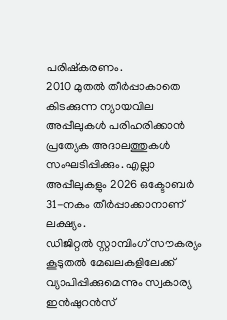പരിഷ്കരണം.
2010 മുതൽ തീർപ്പാകാതെ കിടക്കുന്ന ന്യായവില അപ്പീലുകൾ പരിഹരിക്കാൻ പ്രത്യേക അദാലത്തുകൾ സംഘടിപ്പിക്കും. എല്ലാ അപ്പീലുകളും 2026 ഒക്ടോബർ 31-നകം തീർപ്പാക്കാനാണ് ലക്ഷ്യം.
ഡിജിറ്റൽ സ്റ്റാമ്പിംഗ് സൗകര്യം കൂടുതൽ മേഖലകളിലേക്ക് വ്യാപിപ്പിക്കുമെന്നും സ്വകാര്യ ഇൻഷുറൻസ്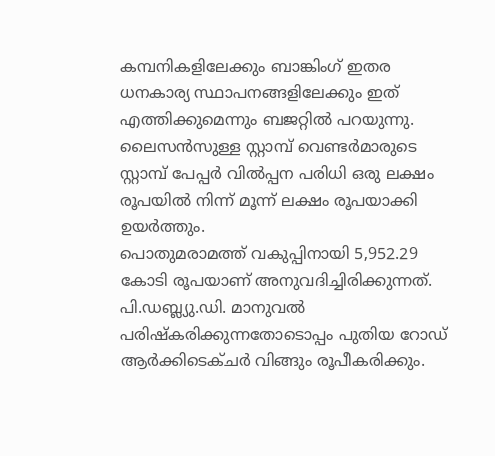കമ്പനികളിലേക്കും ബാങ്കിംഗ് ഇതര ധനകാര്യ സ്ഥാപനങ്ങളിലേക്കും ഇത് എത്തിക്കുമെന്നും ബജറ്റിൽ പറയുന്നു. ലൈസൻസുള്ള സ്റ്റാമ്പ് വെണ്ടർമാരുടെ സ്റ്റാമ്പ് പേപ്പർ വിൽപ്പന പരിധി ഒരു ലക്ഷം രൂപയിൽ നിന്ന് മൂന്ന് ലക്ഷം രൂപയാക്കി ഉയർത്തും.
പൊതുമരാമത്ത് വകുപ്പിനായി 5,952.29 കോടി രൂപയാണ് അനുവദിച്ചിരിക്കുന്നത്. പി.ഡബ്ല്യു.ഡി. മാനുവൽ പരിഷ്കരിക്കുന്നതോടൊപ്പം പുതിയ റോഡ് ആർക്കിടെക്ചർ വിങ്ങും രൂപീകരിക്കും.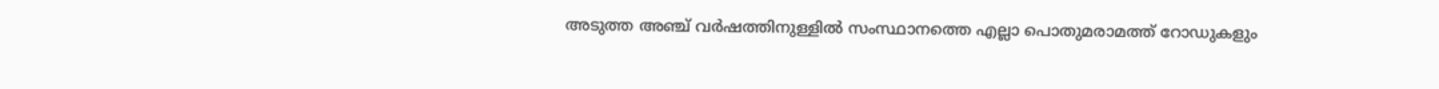അടുത്ത അഞ്ച് വർഷത്തിനുള്ളിൽ സംസ്ഥാനത്തെ എല്ലാ പൊതുമരാമത്ത് റോഡുകളും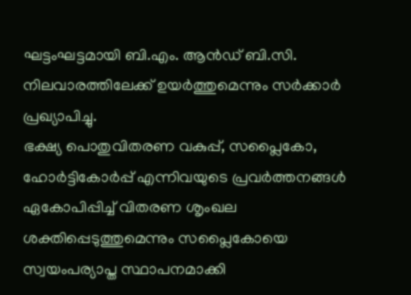ഘട്ടംഘട്ടമായി ബി.എം. ആൻഡ് ബി.സി. നിലവാരത്തിലേക്ക് ഉയർത്തുമെന്നും സർക്കാർ പ്രഖ്യാപിച്ചു.
ഭക്ഷ്യ പൊതുവിതരണ വകുപ്പ്, സപ്ലൈകോ, ഹോർട്ടികോർപ്പ് എന്നിവയുടെ പ്രവർത്തനങ്ങൾ ഏകോപിപ്പിച്ച് വിതരണ ശൃംഖല ശക്തിപ്പെടുത്തുമെന്നും സപ്ലൈകോയെ സ്വയംപര്യാപ്ത സ്ഥാപനമാക്കി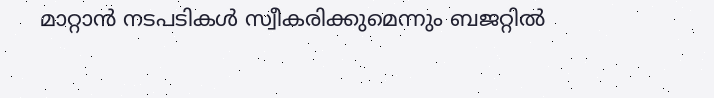മാറ്റാൻ നടപടികൾ സ്വീകരിക്കുമെന്നും ബജറ്റിൽ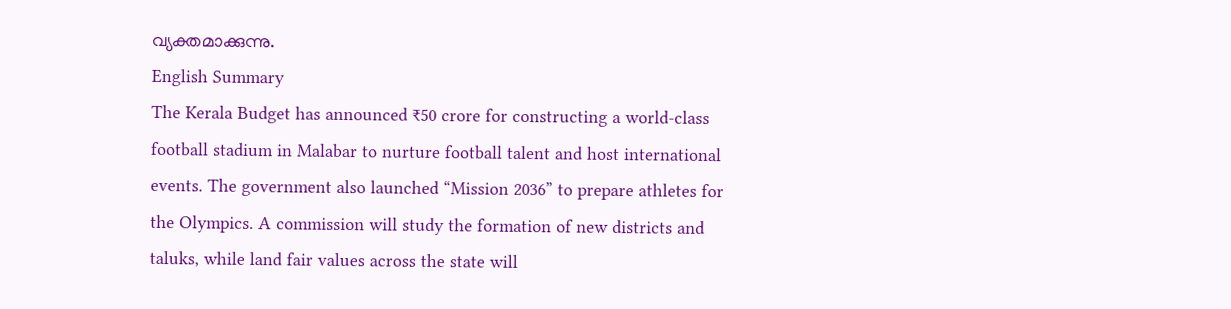വ്യക്തമാക്കുന്നു.
English Summary
The Kerala Budget has announced ₹50 crore for constructing a world-class football stadium in Malabar to nurture football talent and host international events. The government also launched “Mission 2036” to prepare athletes for the Olympics. A commission will study the formation of new districts and taluks, while land fair values across the state will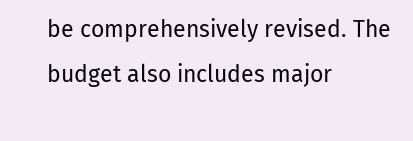be comprehensively revised. The budget also includes major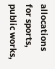allocations for sports, public works,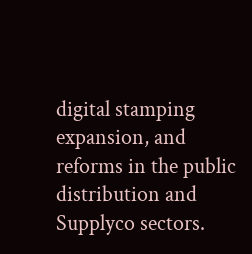digital stamping expansion, and reforms in the public distribution and Supplyco sectors.